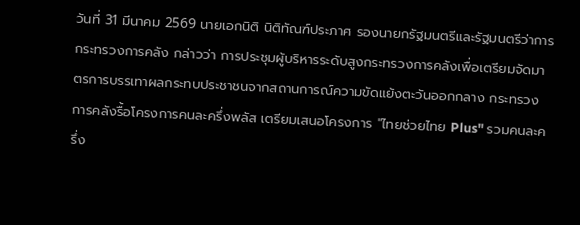วันที่ 31 มีนาคม 2569 นายเอกนิติ นิติทัณฑ์ประภาศ รองนายกรัฐมนตรีและรัฐมนตรีว่าการกระทรวงการคลัง กล่าวว่า การประชุมผู้บริหารระดับสูงกระทรวงการคลังเพื่อเตรียมจัดมาตรการบรรเทาผลกระทบประชาชนจากสถานการณ์ความขัดแย้งตะวันออกกลาง กระทรวงการคลังรื้อโครงการคนละครึ่งพลัส เตรียมเสนอโครงการ "ไทยช่วยไทย Plus" รวมคนละครึ่ง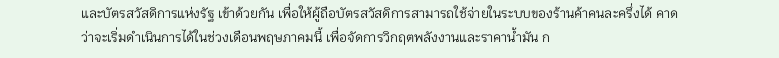และบัตรสวัสดิการแห่งรัฐ เข้าด้วยกัน เพื่อให้ผู้ถือบัตรสวัสดิการสามารถใช้จ่ายในระบบของร้านค้าคนละครึ่งได้ คาดว่าจะเริ่มดำเนินการได้ในช่วงเดือนพฤษภาคมนี้ เพื่อจัดการวิกฤตพลังงานและราคาน้ำมัน ก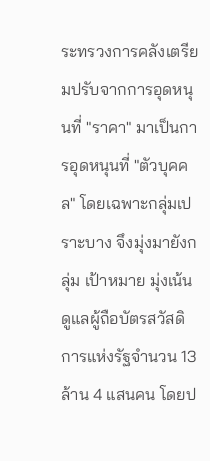ระทรวงการคลังเตรียมปรับจากการอุดหนุนที่ "ราคา" มาเป็นการอุดหนุนที่ "ตัวบุคคล" โดยเฉพาะกลุ่มเปราะบาง จึงมุ่งมายังกลุ่ม เป้าหมาย มุ่งเน้นดูแลผู้ถือบัตรสวัสดิการแห่งรัฐจำนวน 13 ล้าน 4 แสนคน โดยป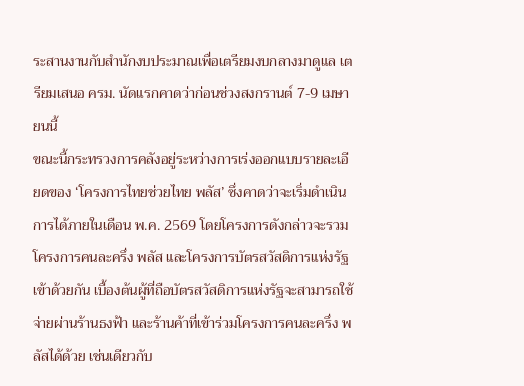ระสานงานกับสำนักงบประมาณเพื่อเตรียมงบกลางมาดูแล เตรียมเสนอ ครม. นัดแรกคาดว่าก่อนช่วงสงกรานต์ 7-9 เมษายนนี้
ขณะนี้กระทรวงการคลังอยู่ระหว่างการเร่งออกแบบรายละเอียดของ ‘โครงการไทยช่วยไทย พลัส’ ซึ่งคาดว่าจะเริ่มดำเนินการได้ภายในเดือน พ.ค. 2569 โดยโครงการดังกล่าวจะรวมโครงการคนละครึ่ง พลัส และโครงการบัตรสวัสดิการแห่งรัฐเข้าด้วยกัน เบื้องต้นผู้ที่ถือบัตรสวัสดิการแห่งรัฐจะสามารถใช้จ่ายผ่านร้านธงฟ้า และร้านค้าที่เข้าร่วมโครงการคนละครึ่ง พลัสได้ด้วย เช่นเดียวกับ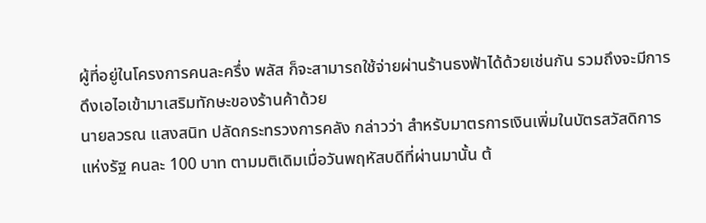ผู้ที่อยู่ในโครงการคนละครึ่ง พลัส ก็จะสามารถใช้จ่ายผ่านร้านธงฟ้าได้ด้วยเช่นกัน รวมถึงจะมีการดึงเอไอเข้ามาเสริมทักษะของร้านค้าด้วย
นายลวรณ แสงสนิท ปลัดกระทรวงการคลัง กล่าวว่า สำหรับมาตรการเงินเพิ่มในบัตรสวัสดิการแห่งรัฐ คนละ 100 บาท ตามมติเดิมเมื่อวันพฤหัสบดีที่ผ่านมานั้น ต้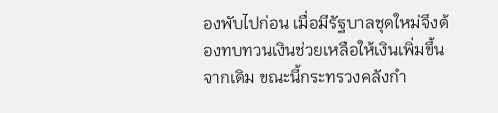องพับไปก่อน เมื่อมีรัฐบาลชุดใหม่จึงต้องทบทวนเงินช่วยเหลือให้เงินเพิ่มขึ้นจากเดิม ขณะนี้กระทรวงคลังกำ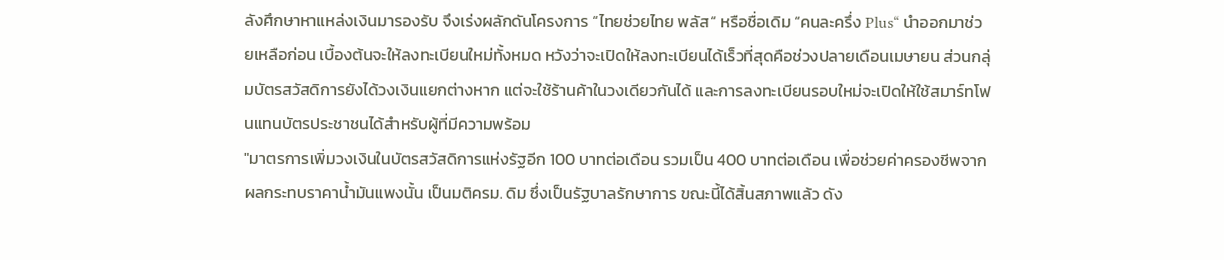ลังศึกษาหาแหล่งเงินมารองรับ จึงเร่งผลักดันโครงการ “ไทยช่วยไทย พลัส“ หรือชื่อเดิม “คนละครึ่ง Plus“ นำออกมาช่วยเหลือก่อน เบื้องต้นจะให้ลงทะเบียนใหม่ทั้งหมด หวังว่าจะเปิดให้ลงทะเบียนได้เร็วที่สุดคือช่วงปลายเดือนเมษายน ส่วนกลุ่มบัตรสวัสดิการยังได้วงเงินแยกต่างหาก แต่จะใช้ร้านค้าในวงเดียวกันได้ และการลงทะเบียนรอบใหม่จะเปิดให้ใช้สมาร์ทโฟนแทนบัตรประชาชนได้สำหรับผู้ที่มีความพร้อม
"มาตรการเพิ่มวงเงินในบัตรสวัสดิการแห่งรัฐอีก 100 บาทต่อเดือน รวมเป็น 400 บาทต่อเดือน เพื่อช่วยค่าครองชีพจากผลกระทบราคาน้ำมันแพงนั้น เป็นมติครม. ดิม ซึ่งเป็นรัฐบาลรักษาการ ขณะนี้ได้สิ้นสภาพแล้ว ดัง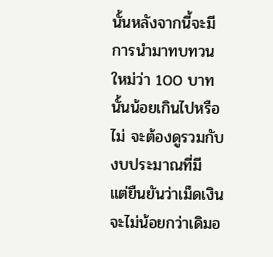นั้นหลังจากนี้จะมีการนำมาทบทวนใหม่ว่า 100 บาทนั้นน้อยเกินไปหรือไม่ จะต้องดูรวมกับงบประมาณที่มี แต่ยืนยันว่าเม็ดเงินจะไม่น้อยกว่าเดิมอ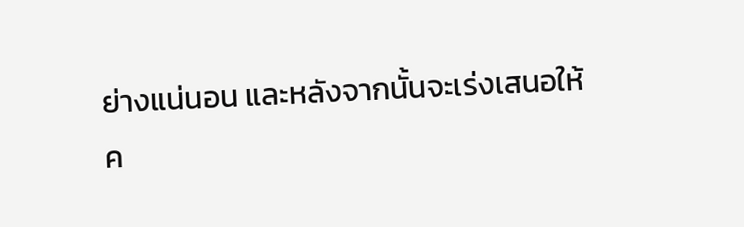ย่างแน่นอน และหลังจากนั้นจะเร่งเสนอให้ ค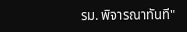รม. พิจารณาทันที"